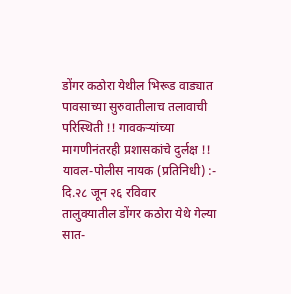डोंगर कठोरा येथील भिरूड वाड्यात पावसाच्या सुरुवातीलाच तलावाची परिस्थिती !! गावकऱ्यांच्या मागणीनंतरही प्रशासकांचे दुर्लक्ष !!
यावल-पोलीस नायक (प्रतिनिधी) :-
दि.२८ जून २६ रविवार
तालुक्यातील डोंगर कठोरा येथे गेल्या सात-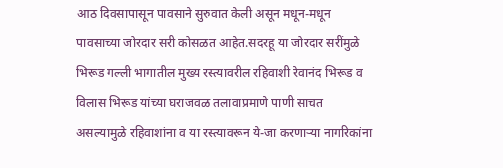आठ दिवसापासून पावसाने सुरुवात केली असून मधून-मधून पावसाच्या जोरदार सरी कोसळत आहेत.सदरहू या जोरदार सरींमुळे भिरूड गल्ली भागातील मुख्य रस्त्यावरील रहिवाशी रेवानंद भिरूड व विलास भिरूड यांच्या घराजवळ तलावाप्रमाणे पाणी साचत असल्यामुळे रहिवाशांना व या रस्त्यावरून ये-जा करणाऱ्या नागरिकांना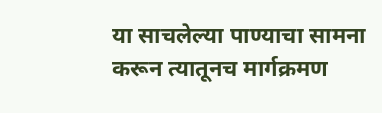या साचलेल्या पाण्याचा सामना करून त्यातूनच मार्गक्रमण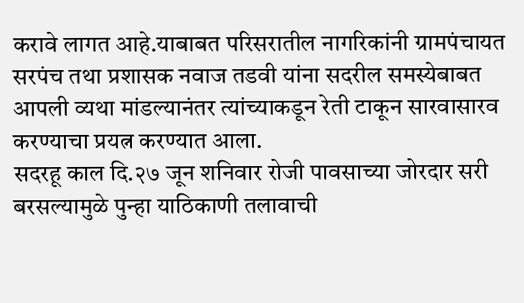करावे लागत आहे.याबाबत परिसरातील नागरिकांनी ग्रामपंचायत सरपंच तथा प्रशासक नवाज तडवी यांना सदरील समस्येबाबत आपली व्यथा मांडल्यानंतर त्यांच्याकडून रेती टाकून सारवासारव करण्याचा प्रयत्न करण्यात आला.
सदरहू काल दि.२७ जून शनिवार रोजी पावसाच्या जोरदार सरी बरसल्यामुळे पुन्हा याठिकाणी तलावाची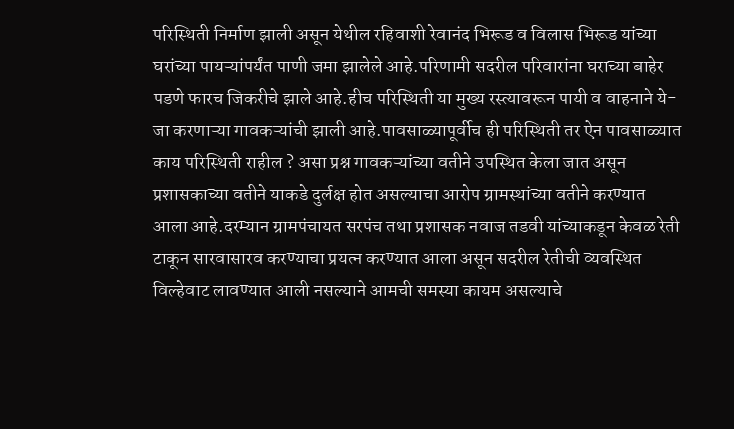परिस्थिती निर्माण झाली असून येथील रहिवाशी रेवानंद भिरूड व विलास भिरूड यांच्या घरांच्या पायऱ्यांपर्यंत पाणी जमा झालेले आहे.परिणामी सदरील परिवारांना घराच्या बाहेर पडणे फारच जिकरीचे झाले आहे.हीच परिस्थिती या मुख्य रस्त्यावरून पायी व वाहनाने ये-जा करणाऱ्या गावकऱ्यांची झाली आहे.पावसाळ्यापूर्वीच ही परिस्थिती तर ऐन पावसाळ्यात काय परिस्थिती राहील ? असा प्रश्न गावकऱ्यांच्या वतीने उपस्थित केला जात असून प्रशासकाच्या वतीने याकडे दुर्लक्ष होत असल्याचा आरोप ग्रामस्थांच्या वतीने करण्यात आला आहे.दरम्यान ग्रामपंचायत सरपंच तथा प्रशासक नवाज तडवी यांच्याकडून केवळ रेती टाकून सारवासारव करण्याचा प्रयत्न करण्यात आला असून सदरील रेतीची व्यवस्थित विल्हेवाट लावण्यात आली नसल्याने आमची समस्या कायम असल्याचे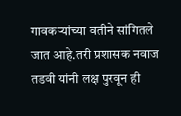गावकऱ्यांच्या वतीने सांगितले जात आहे.तरी प्रशासक नवाज तडवी यांनी लक्ष पुरवून ही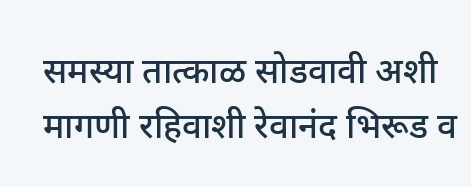समस्या तात्काळ सोडवावी अशी मागणी रहिवाशी रेवानंद भिरूड व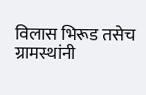विलास भिरूड तसेच ग्रामस्थांनी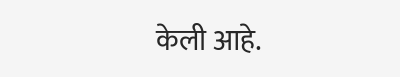केली आहे.